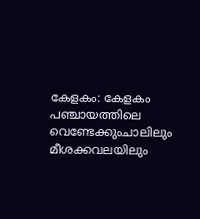കേളകം: കേളകം പഞ്ചായത്തിലെ വെണ്ടേക്കുംചാലിലും മീശക്കവലയിലും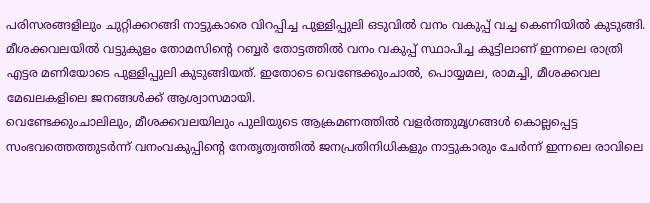പരിസരങ്ങളിലും ചുറ്റിക്കറങ്ങി നാട്ടുകാരെ വിറപ്പിച്ച പുള്ളിപ്പുലി ഒടുവിൽ വനം വകുപ്പ് വച്ച കെണിയിൽ കുടുങ്ങി. മീശക്കവലയിൽ വട്ടുകുളം തോമസിന്റെ റബ്ബർ തോട്ടത്തിൽ വനം വകുപ്പ് സ്ഥാപിച്ച കൂട്ടിലാണ് ഇന്നലെ രാത്രി എട്ടര മണിയോടെ പുള്ളിപ്പുലി കുടുങ്ങിയത്. ഇതോടെ വെണ്ടേക്കുംചാൽ, പൊയ്യമല, രാമച്ചി, മീശക്കവല മേഖലകളിലെ ജനങ്ങൾക്ക് ആശ്വാസമായി.
വെണ്ടേക്കുംചാലിലും, മീശക്കവലയിലും പുലിയുടെ ആക്രമണത്തിൽ വളർത്തുമൃഗങ്ങൾ കൊല്ലപ്പെട്ട സംഭവത്തെത്തുടർന്ന് വനംവകുപ്പിന്റെ നേതൃത്വത്തിൽ ജനപ്രതിനിധികളും നാട്ടുകാരും ചേർന്ന് ഇന്നലെ രാവിലെ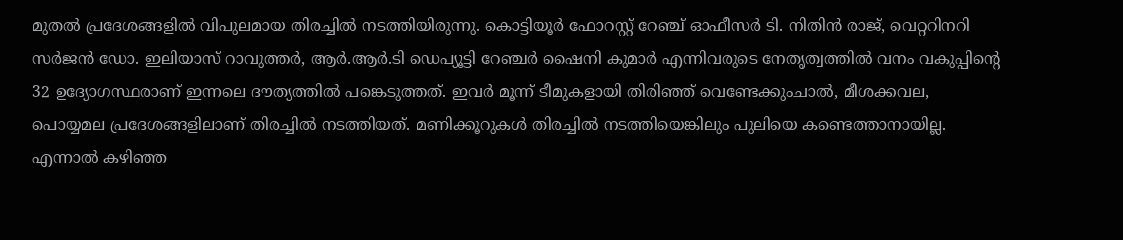മുതൽ പ്രദേശങ്ങളിൽ വിപുലമായ തിരച്ചിൽ നടത്തിയിരുന്നു. കൊട്ടിയൂർ ഫോറസ്റ്റ് റേഞ്ച് ഓഫീസർ ടി. നിതിൻ രാജ്, വെറ്ററിനറി സർജൻ ഡോ. ഇലിയാസ് റാവുത്തർ, ആർ.ആർ.ടി ഡെപ്യൂട്ടി റേഞ്ചർ ഷൈനി കുമാർ എന്നിവരുടെ നേതൃത്വത്തിൽ വനം വകുപ്പിന്റെ 32 ഉദ്യോഗസ്ഥരാണ് ഇന്നലെ ദൗത്യത്തിൽ പങ്കെടുത്തത്. ഇവർ മൂന്ന് ടീമുകളായി തിരിഞ്ഞ് വെണ്ടേക്കുംചാൽ, മീശക്കവല, പൊയ്യമല പ്രദേശങ്ങളിലാണ് തിരച്ചിൽ നടത്തിയത്. മണിക്കൂറുകൾ തിരച്ചിൽ നടത്തിയെങ്കിലും പുലിയെ കണ്ടെത്താനായില്ല. എന്നാൽ കഴിഞ്ഞ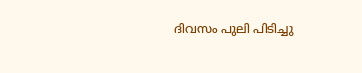ദിവസം പുലി പിടിച്ചു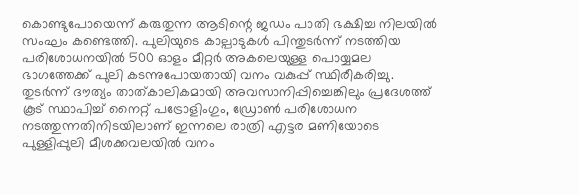കൊണ്ടുപോയെന്ന് കരുതുന്ന ആടിന്റെ ജഡം പാതി ഭക്ഷിച്ച നിലയിൽ സംഘം കണ്ടെത്തി. പുലിയുടെ കാല്പാടുകൾ പിന്തുടർന്ന് നടത്തിയ പരിശോധനയിൽ 500 ഓളം മീറ്റർ അകലെയുള്ള പൊയ്യമല ഭാഗത്തേക്ക് പുലി കടന്നുപോയതായി വനം വകുപ്പ് സ്ഥിരീകരിച്ചു. തുടർന്ന് ദൗത്യം താത്കാലികമായി അവസാനിപ്പിച്ചെങ്കിലും പ്രദേശത്ത് കൂട് സ്ഥാപിച്ച് നൈറ്റ് പട്രോളിംഗും, ഡ്രോൺ പരിശോധന നടത്തുന്നതിനിടയിലാണ് ഇന്നലെ രാത്രി എട്ടര മണിയോടെ പുള്ളിപ്പുലി മീശക്കവലയിൽ വനം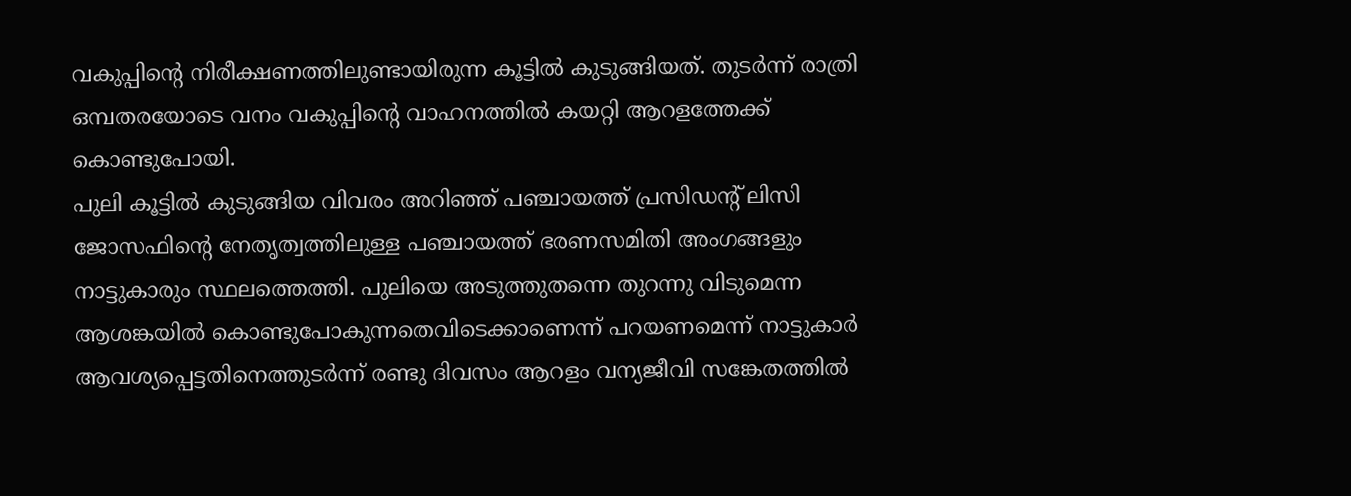വകുപ്പിന്റെ നിരീക്ഷണത്തിലുണ്ടായിരുന്ന കൂട്ടിൽ കുടുങ്ങിയത്. തുടർന്ന് രാത്രി ഒമ്പതരയോടെ വനം വകുപ്പിന്റെ വാഹനത്തിൽ കയറ്റി ആറളത്തേക്ക് കൊണ്ടുപോയി.
പുലി കൂട്ടിൽ കുടുങ്ങിയ വിവരം അറിഞ്ഞ് പഞ്ചായത്ത് പ്രസിഡന്റ് ലിസി ജോസഫിന്റെ നേതൃത്വത്തിലുള്ള പഞ്ചായത്ത് ഭരണസമിതി അംഗങ്ങളും നാട്ടുകാരും സ്ഥലത്തെത്തി. പുലിയെ അടുത്തുതന്നെ തുറന്നു വിടുമെന്ന ആശങ്കയിൽ കൊണ്ടുപോകുന്നതെവിടെക്കാണെന്ന് പറയണമെന്ന് നാട്ടുകാർ ആവശ്യപ്പെട്ടതിനെത്തുടർന്ന് രണ്ടു ദിവസം ആറളം വന്യജീവി സങ്കേതത്തിൽ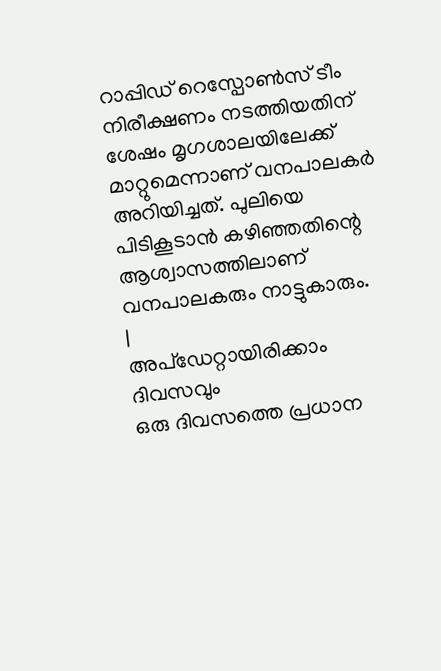റാപ്പിഡ് റെസ്പോൺസ് ടീം നിരീക്ഷണം നടത്തിയതിന് ശേഷം മൃഗശാലയിലേക്ക് മാറ്റുമെന്നാണ് വനപാലകർ അറിയിച്ചത്. പുലിയെ പിടികൂടാൻ കഴിഞ്ഞതിന്റെ ആശ്വാസത്തിലാണ് വനപാലകരും നാട്ടുകാരും.
|
അപ്ഡേറ്റായിരിക്കാം ദിവസവും
ഒരു ദിവസത്തെ പ്രധാന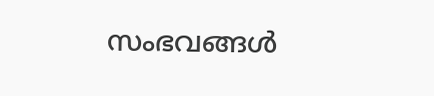സംഭവങ്ങൾ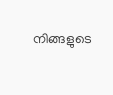നിങ്ങളുടെ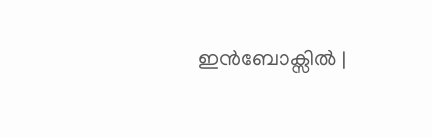ഇൻബോക്സിൽ |